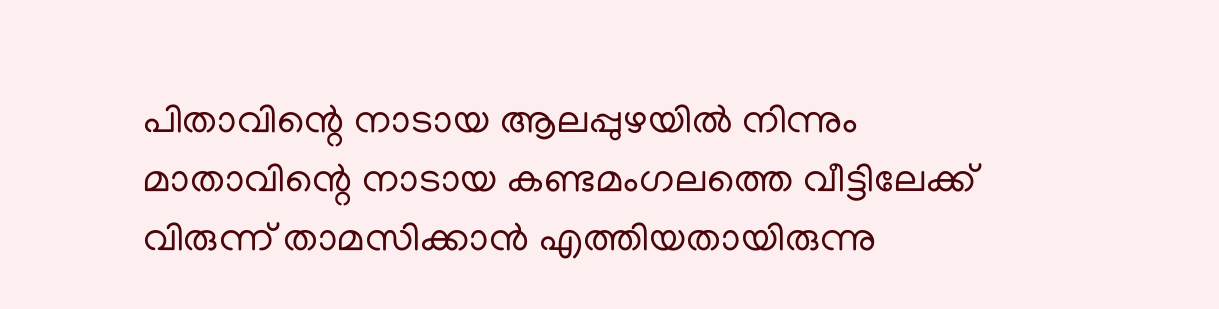പിതാവിന്റെ നാടായ ആലപ്പുഴയിൽ നിന്നും മാതാവിന്റെ നാടായ കണ്ടമംഗലത്തെ വീട്ടിലേക്ക് വിരുന്ന് താമസിക്കാൻ എത്തിയതായിരുന്നു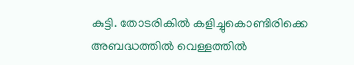കുട്ടി. തോടരികിൽ കളിച്ചുകൊണ്ടിരിക്കെ അബദ്ധത്തിൽ വെള്ളത്തിൽ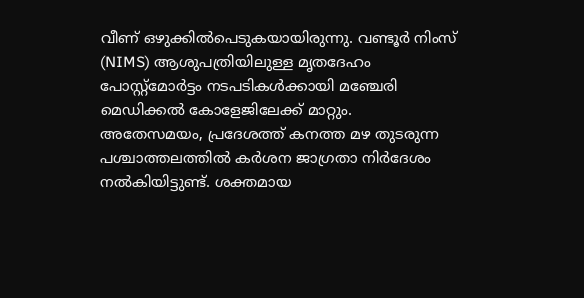വീണ് ഒഴുക്കിൽപെടുകയായിരുന്നു. വണ്ടൂർ നിംസ് (NIMS) ആശുപത്രിയിലുള്ള മൃതദേഹം പോസ്റ്റ്മോർട്ടം നടപടികൾക്കായി മഞ്ചേരി മെഡിക്കൽ കോളേജിലേക്ക് മാറ്റും.
അതേസമയം, പ്രദേശത്ത് കനത്ത മഴ തുടരുന്ന പശ്ചാത്തലത്തിൽ കർശന ജാഗ്രതാ നിർദേശം നൽകിയിട്ടുണ്ട്. ശക്തമായ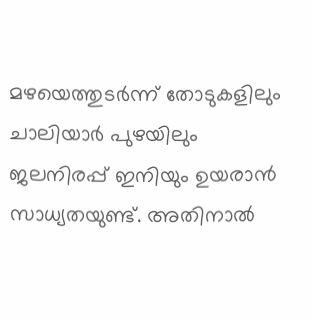മഴയെത്തുടർന്ന് തോടുകളിലും ചാലിയാർ പുഴയിലും ജലനിരപ്പ് ഇനിയും ഉയരാൻ സാധ്യതയുണ്ട്. അതിനാൽ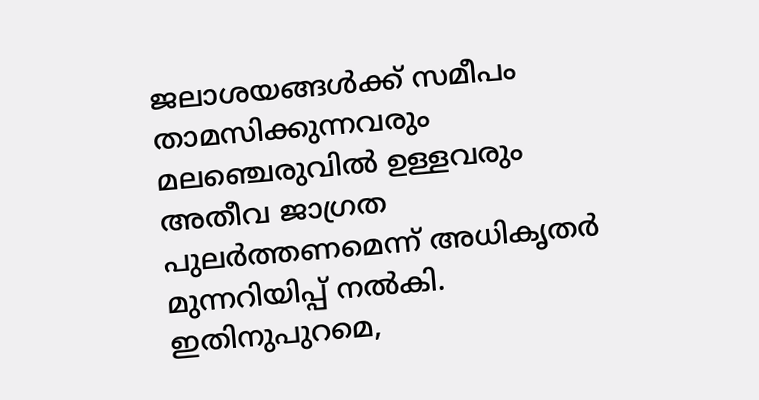ജലാശയങ്ങൾക്ക് സമീപം താമസിക്കുന്നവരും മലഞ്ചെരുവിൽ ഉള്ളവരും അതീവ ജാഗ്രത പുലർത്തണമെന്ന് അധികൃതർ മുന്നറിയിപ്പ് നൽകി. ഇതിനുപുറമെ,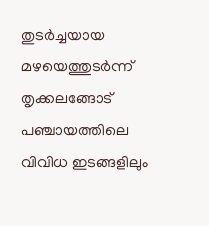തുടർച്ചയായ മഴയെത്തുടർന്ന് തൃക്കലങ്ങോട് പഞ്ചായത്തിലെ വിവിധ ഇടങ്ങളിലും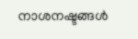നാശനഷ്ടങ്ങൾ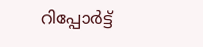റിപ്പോർട്ട്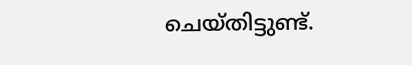ചെയ്തിട്ടുണ്ട്.